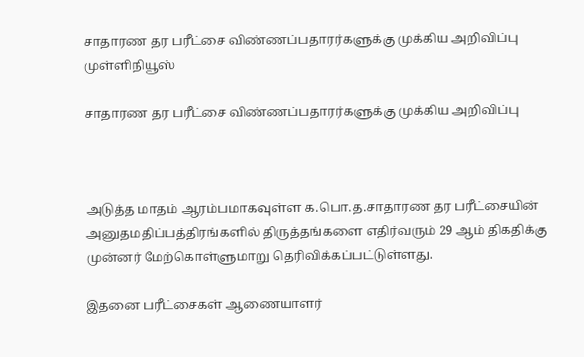சாதாரண தர பரீட்சை விண்ணப்பதாரர்களுக்கு முக்கிய அறிவிப்பு முள்ளிநியூஸ்

சாதாரண தர பரீட்சை விண்ணப்பதாரர்களுக்கு முக்கிய அறிவிப்பு



அடுத்த மாதம் ஆரம்பமாகவுள்ள க.பொ.த.சாதாரண தர பரீட்சையின் அனுதமதிப்பத்திரங்களில் திருத்தங்களை எதிர்வரும் 29 ஆம் திகதிக்கு முன்னர் மேற்கொள்ளுமாறு தெரிவிக்கப்பட்டுள்ளது.

இதனை பரீட்சைகள் ஆணையாளர்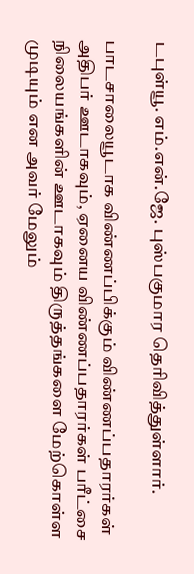டபுள்யூ. எம்.என்.ஜே. புஸ்பகுமார தெரிவித்துள்ளார்.

பாடசாலையூடாக விண்ணப்பிக்கும் விண்ணப்பதாரர்கள் அதிபர் ஊடாகவும், ஏனைய விண்ணப்பதாரர்கள் பரீட்சை நிலையங்களின் ஊடாகவும் திருத்தங்களை மேற்கொள்ள முடியும் என அவர் மேலும்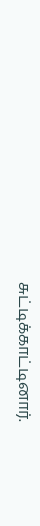சுட்டிக்காட்டினார்.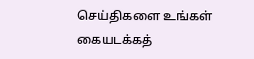செய்திகளை உங்கள் கையடக்கத்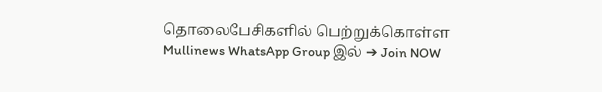தொலைபேசிகளில் பெற்றுக்கொள்ள Mullinews WhatsApp Group இல் ➔ Join NOW